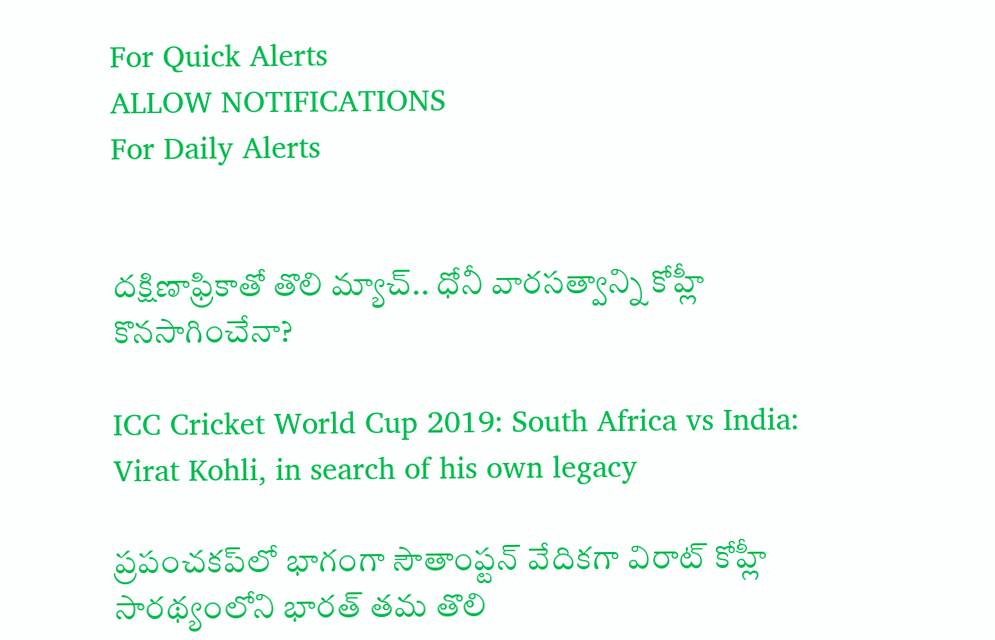For Quick Alerts
ALLOW NOTIFICATIONS
For Daily Alerts


దక్షిణాఫ్రికాతో తొలి మ్యాచ్‌.. ధోనీ వారసత్వాన్ని కోహ్లీ కొనసాగించేనా?

ICC Cricket World Cup 2019: South Africa vs India: Virat Kohli, in search of his own legacy

ప్రపంచకప్‌లో భాగంగా సౌతాంప్టన్‌ వేదికగా విరాట్‌ కోహ్లీ సారథ్యంలోని భారత్ తమ తొలి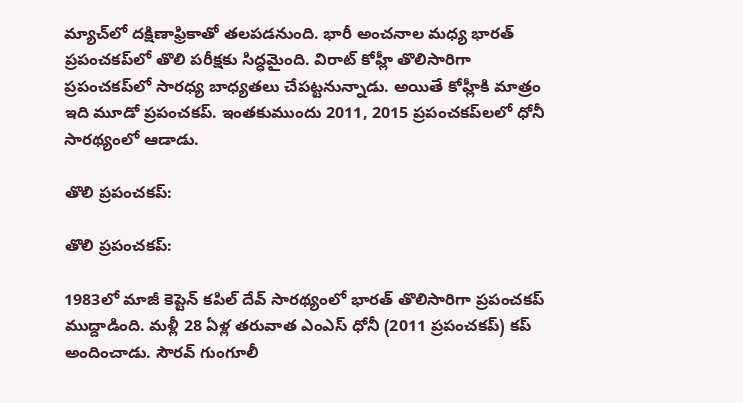మ్యాచ్‌లో దక్షిణాఫ్రికాతో తలపడనుంది. భారీ అంచనాల మధ్య భారత్‌ ప్రపంచకప్‌లో తొలి పరీక్షకు సిద్ధమైంది. విరాట్ కోహ్లీ తొలిసారిగా ప్రపంచకప్‌లో సారధ్య బాధ్యతలు చేపట్టనున్నాడు. అయితే కోహ్లీకి మాత్రం ఇది మూడో ప్రపంచకప్‌. ఇంతకుముందు 2011, 2015 ప్రపంచకప్‌లలో ధోనీ సారథ్యంలో ఆడాడు.

తొలి ప్రపంచకప్‌:

తొలి ప్రపంచకప్‌:

1983లో మాజీ కెప్టెన్ కపిల్ దేవ్ సారథ్యంలో భారత్ తొలిసారిగా ప్రపంచకప్‌ ముద్దాడింది. మళ్లీ 28 ఏళ్ల తరువాత ఎంఎస్ ధోనీ (2011 ప్రపంచకప్‌) కప్ అందించాడు. సౌరవ్ గుంగూలీ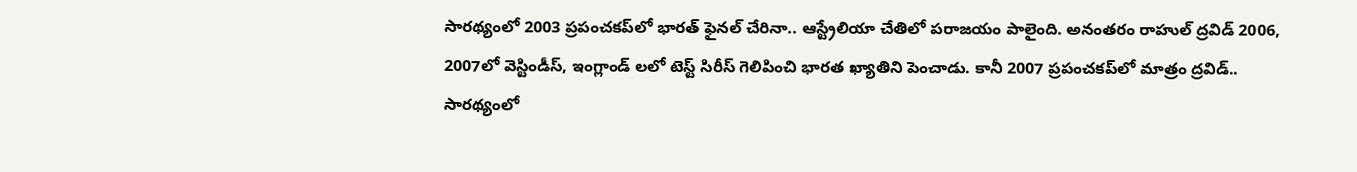సారథ్యంలో 2003 ప్రపంచకప్‌లో భారత్ ఫైనల్ చేరినా.. ఆస్ట్రేలియా చేతిలో పరాజయం పాలైంది. అనంతరం రాహుల్ ద్రవిడ్ 2006, 2007లో వెస్టిండీస్, ఇంగ్లాండ్ లలో టెస్ట్ సిరీస్ గెలిపించి భారత ఖ్యాతిని పెంచాడు. కానీ 2007 ప్రపంచకప్‌లో మాత్రం ద్రవిడ్.. సారథ్యంలో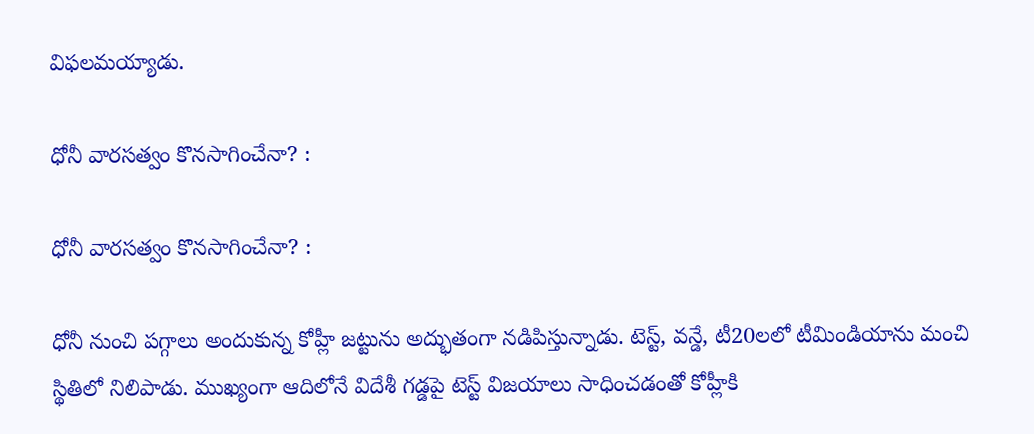విఫలమయ్యాడు.

ధోనీ వారసత్వం కొనసాగించేనా? :

ధోనీ వారసత్వం కొనసాగించేనా? :

ధోనీ నుంచి పగ్గాలు అందుకున్న కోహ్లీ జట్టును అద్భుతంగా నడిపిస్తున్నాడు. టెస్ట్, వన్డే, టీ20లలో టీమిండియాను మంచి స్థితిలో నిలిపాడు. ముఖ్యంగా ఆదిలోనే విదేశీ గడ్డపై టెస్ట్ విజయాలు సాధించడంతో కోహ్లీకి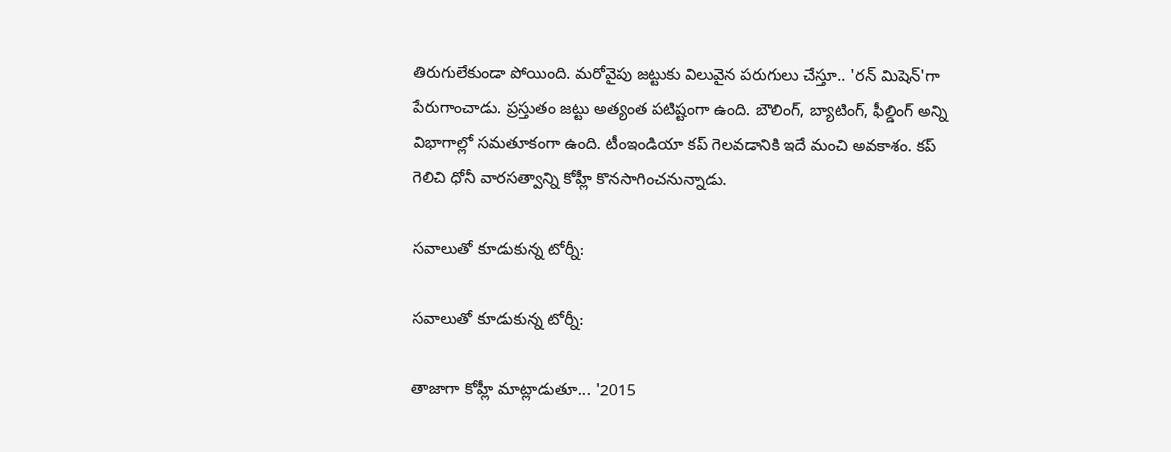తిరుగులేకుండా పోయింది. మరోవైపు జట్టుకు విలువైన పరుగులు చేస్తూ.. 'రన్ మిషెన్'గా పేరుగాంచాడు. ప్రస్తుతం జట్టు అత్యంత పటిష్టంగా ఉంది. బౌలింగ్, బ్యాటింగ్, ఫీల్డింగ్ అన్ని విభాగాల్లో సమతూకంగా ఉంది. టీంఇండియా కప్ గెలవడానికి ఇదే మంచి అవకాశం. కప్ గెలిచి ధోనీ వారసత్వాన్ని కోహ్లీ కొనసాగించనున్నాడు.

సవాలుతో కూడుకున్న టోర్నీ:

సవాలుతో కూడుకున్న టోర్నీ:

తాజాగా కోహ్లీ మాట్లాడుతూ... '2015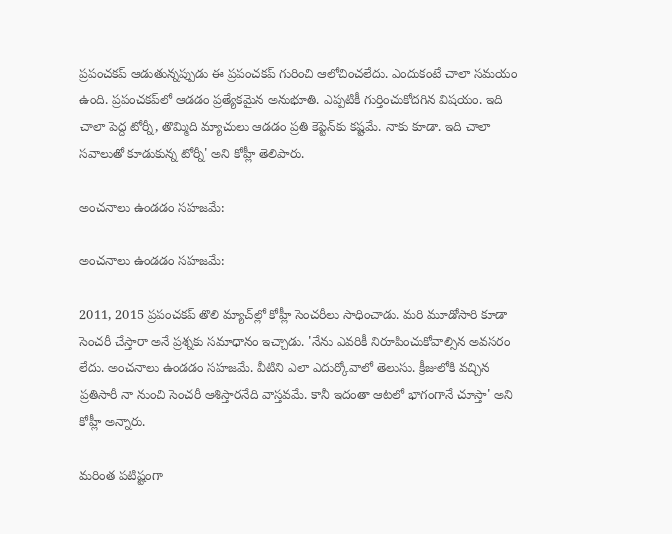ప్రపంచకప్‌ ఆడుతున్నప్పుడు ఈ ప్రపంచకప్‌ గురించి ఆలోచించలేదు. ఎందుకంటే చాలా సమయం ఉంది. ప్రపంచకప్‌లో ఆడడం ప్రత్యేకమైన అనుభూతి. ఎప్పటికీ గుర్తించుకోదగిన విషయం. ఇది చాలా పెద్ద టోర్నీ, తొమ్మిది మ్యాచులు ఆడడం ప్రతి కెప్టెన్‌కు కష్టమే. నాకు కూడా. ఇది చాలా సవాలుతో కూడుకున్న టోర్నీ' అని కోహ్లీ తెలిపారు.

అంచనాలు ఉండడం సహజమే:

అంచనాలు ఉండడం సహజమే:

2011, 2015 ప్రపంచకప్‌ తొలి మ్యాచ్‌ల్లో కోహ్లీ సెంచరీలు సాధించాడు. మరి మూడోసారి కూడా సెంచరీ చేస్తారా అనే ప్రశ్నకు సమాధానం ఇచ్చాడు. 'నేను ఎవరికీ నిరూపించుకోవాల్సిన అవసరం లేదు. అంచనాలు ఉండడం సహజమే. వీటిని ఎలా ఎదుర్కోవాలో తెలుసు. క్రీజులోకి వచ్చిన ప్రతిసారీ నా నుంచి సెంచరీ ఆశిస్తారనేది వాస్తవమే. కానీ ఇదంతా ఆటలో భాగంగానే చూస్తా' అని కోహ్లీ అన్నారు.

మరింత పటిష్టంగా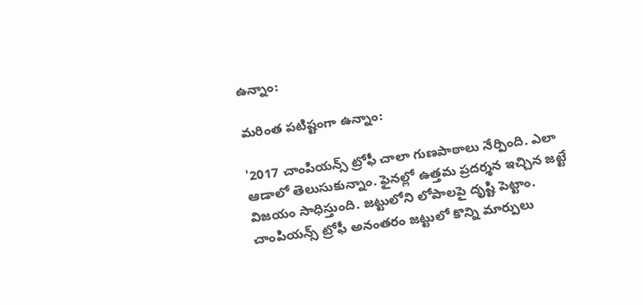ఉన్నాం:

మరింత పటిష్టంగా ఉన్నాం:

'2017 చాంపియన్స్‌ ట్రోఫీ చాలా గుణపాఠాలు నేర్పింది. ఎలా ఆడాలో తెలుసుకున్నాం. ఫైనల్లో ఉత్తమ ప్రదర్శన ఇచ్చిన జట్టే విజయం సాధిస్తుంది. జట్టులోని లోపాలపై దృష్టి పెట్టాం. చాంపియన్స్‌ ట్రోఫీ అనంతరం జట్టులో కొన్ని మార్పులు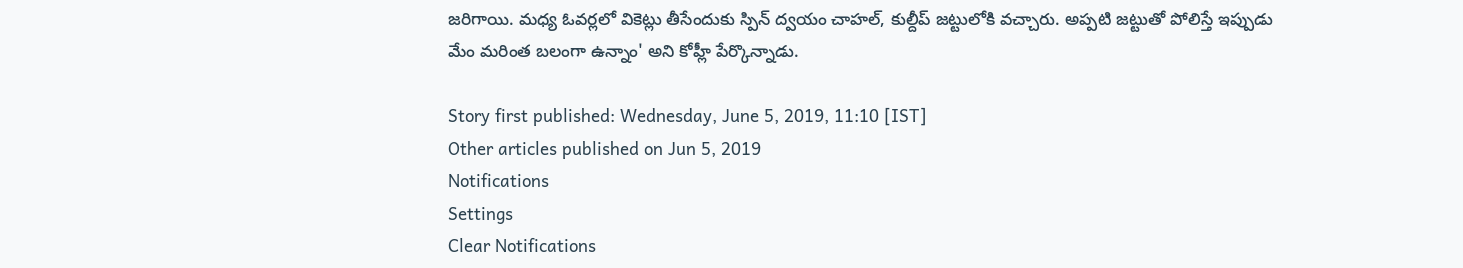జరిగాయి. మధ్య ఓవర్లలో వికెట్లు తీసేందుకు స్పిన్‌ ద్వయం చాహల్‌, కుల్దీప్‌ జట్టులోకి వచ్చారు. అప్పటి జట్టుతో పోలిస్తే ఇప్పుడు మేం మరింత బలంగా ఉన్నాం' అని కోహ్లీ పేర్కొన్నాడు.

Story first published: Wednesday, June 5, 2019, 11:10 [IST]
Other articles published on Jun 5, 2019
Notifications
Settings
Clear Notifications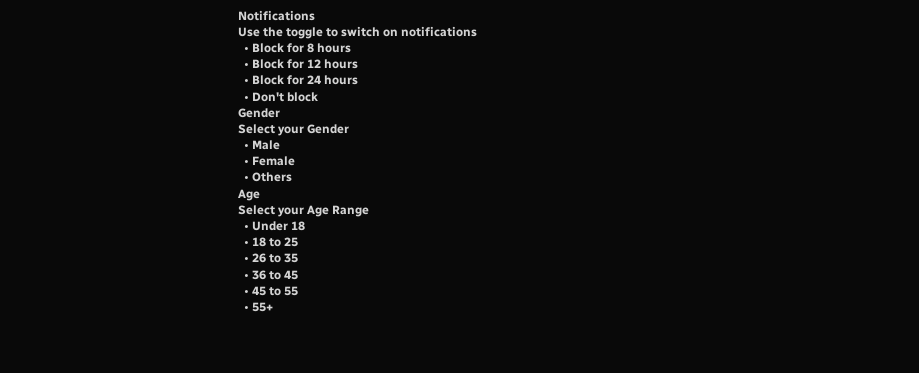Notifications
Use the toggle to switch on notifications
  • Block for 8 hours
  • Block for 12 hours
  • Block for 24 hours
  • Don't block
Gender
Select your Gender
  • Male
  • Female
  • Others
Age
Select your Age Range
  • Under 18
  • 18 to 25
  • 26 to 35
  • 36 to 45
  • 45 to 55
  • 55+